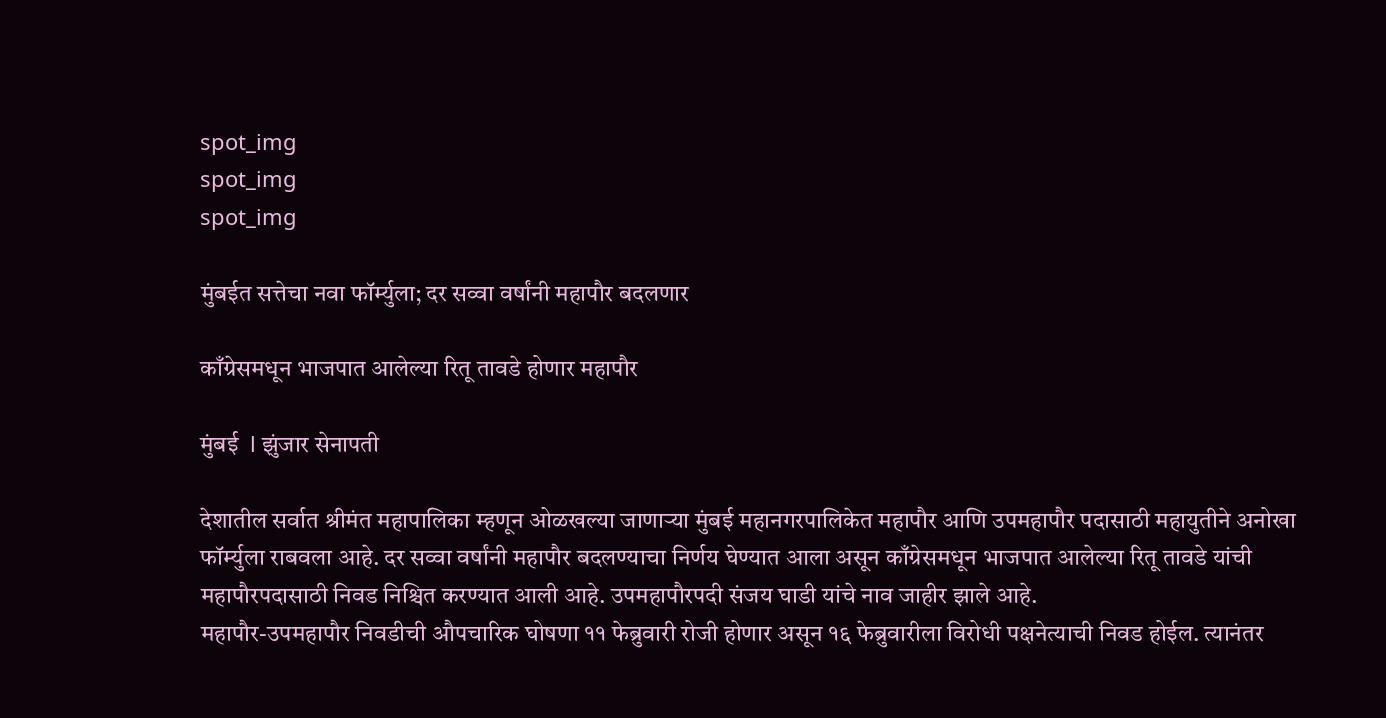spot_img
spot_img
spot_img

मुंबईत सत्तेचा नवा फॉर्म्युला; दर सव्वा वर्षांनी महापौर बदलणार

काँग्रेसमधून भाजपात आलेल्या रितू तावडे होणार महापौर

मुंबई  l झुंजार सेनापती

देशातील सर्वात श्रीमंत महापालिका म्हणून ओळखल्या जाणाऱ्या मुंबई महानगरपालिकेत महापौर आणि उपमहापौर पदासाठी महायुतीने अनोखा फॉर्म्युला राबवला आहे. दर सव्वा वर्षांनी महापौर बदलण्याचा निर्णय घेण्यात आला असून काँग्रेसमधून भाजपात आलेल्या रितू तावडे यांची महापौरपदासाठी निवड निश्चित करण्यात आली आहे. उपमहापौरपदी संजय घाडी यांचे नाव जाहीर झाले आहे.
महापौर-उपमहापौर निवडीची औपचारिक घोषणा ११ फेब्रुवारी रोजी होणार असून १६ फेब्रुवारीला विरोधी पक्षनेत्याची निवड होईल. त्यानंतर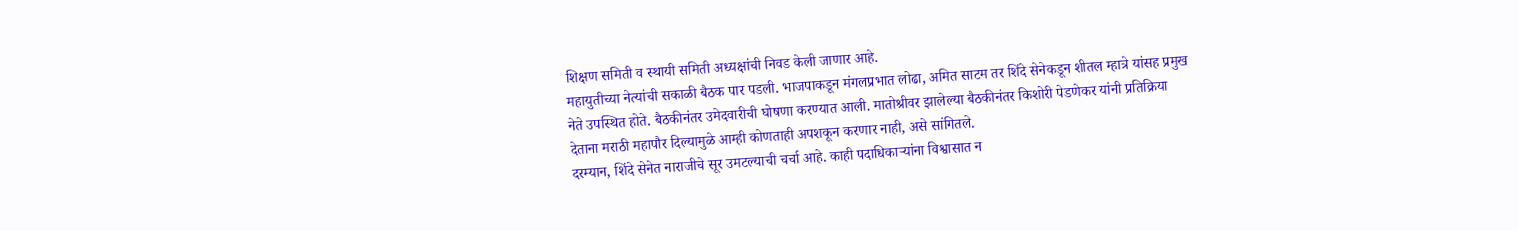शिक्षण समिती व स्थायी समिती अध्यक्षांची निवड केली जाणार आहे.
महायुतीच्या नेत्यांची सकाळी बैठक पार पडली. भाजपाकडून मंगलप्रभात लोढा, अमित साटम तर शिंदे सेनेकडून शीतल म्हात्रे यांसह प्रमुख नेते उपस्थित होते. बैठकीनंतर उमेदवारीची घोषणा करण्यात आली. मातोश्रीवर झालेल्या बैठकीनंतर किशोरी पेडणेकर यांनी प्रतिक्रिया देताना मराठी महापौर दिल्यामुळे आम्ही कोणताही अपशकून करणार नाही, असे सांगितले.
दरम्यान, शिंदे सेनेत नाराजीचे सूर उमटल्याची चर्चा आहे. काही पदाधिकाऱ्यांना विश्वासात न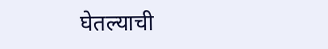घेतल्याची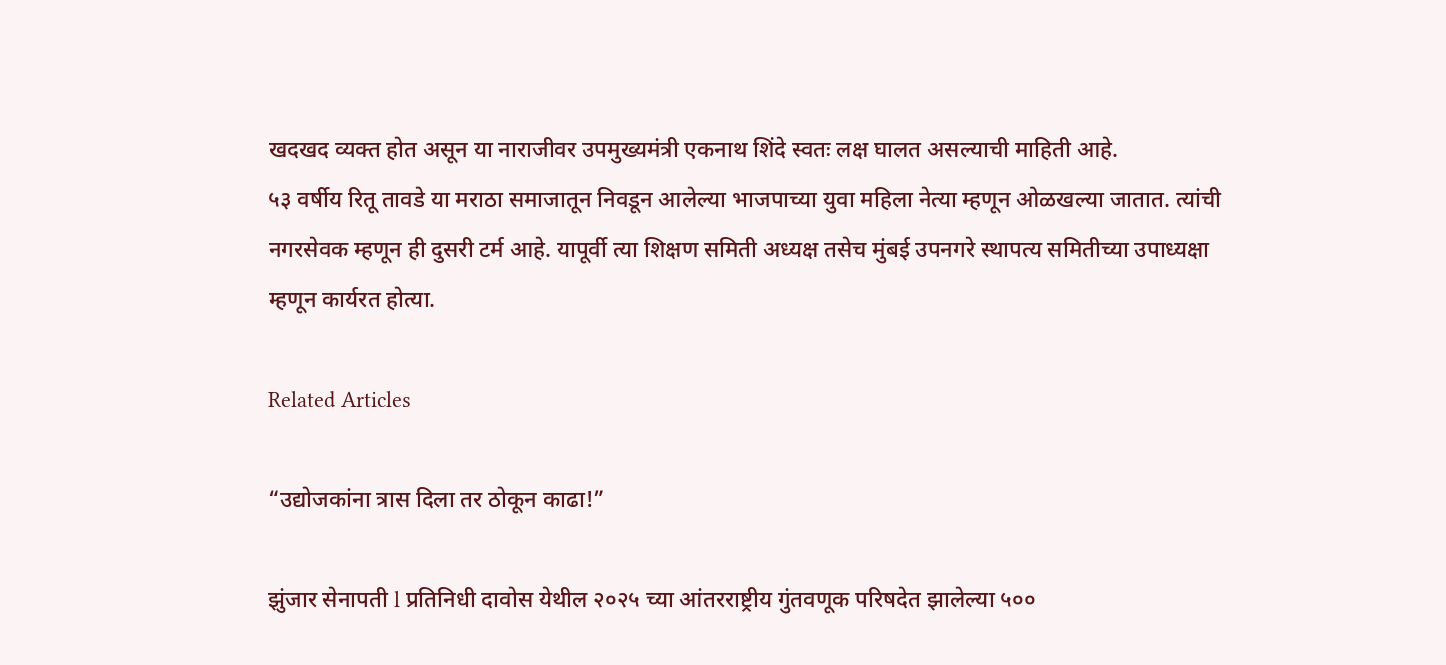खदखद व्यक्त होत असून या नाराजीवर उपमुख्यमंत्री एकनाथ शिंदे स्वतः लक्ष घालत असल्याची माहिती आहे.
५३ वर्षीय रितू तावडे या मराठा समाजातून निवडून आलेल्या भाजपाच्या युवा महिला नेत्या म्हणून ओळखल्या जातात. त्यांची नगरसेवक म्हणून ही दुसरी टर्म आहे. यापूर्वी त्या शिक्षण समिती अध्यक्ष तसेच मुंबई उपनगरे स्थापत्य समितीच्या उपाध्यक्षा म्हणून कार्यरत होत्या.

Related Articles

“उद्योजकांना त्रास दिला तर ठोकून काढा!”

झुंजार सेनापती l प्रतिनिधी दावोस येथील २०२५ च्या आंतरराष्ट्रीय गुंतवणूक परिषदेत झालेल्या ५००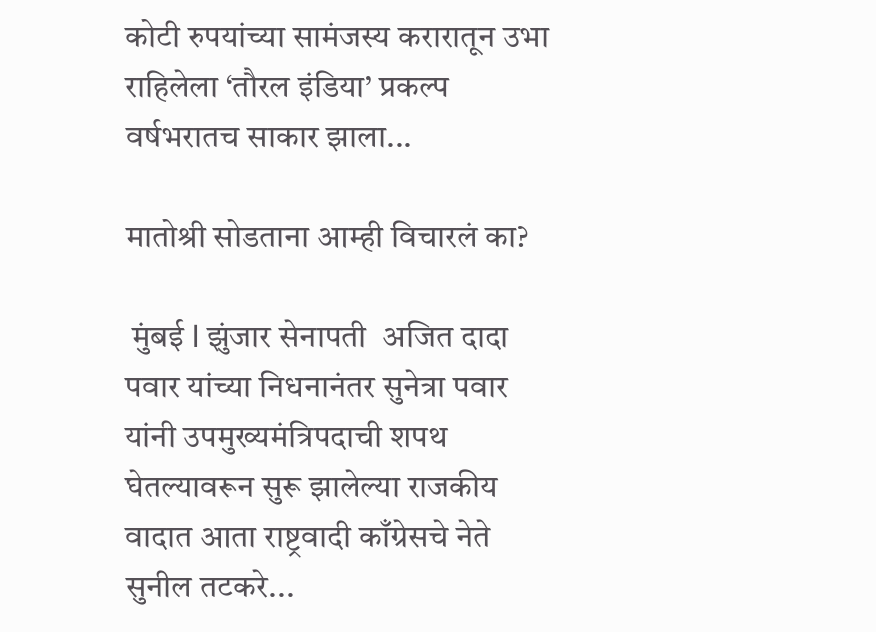कोटी रुपयांच्या सामंजस्य करारातून उभा राहिलेला ‘तौरल इंडिया’ प्रकल्प वर्षभरातच साकार झाला...

मातोश्री सोडताना आम्ही विचारलं का?

 मुंबई l झुंजार सेनापती  अजित दादा पवार यांच्या निधनानंतर सुनेत्रा पवार यांनी उपमुख्यमंत्रिपदाची शपथ घेतल्यावरून सुरू झालेल्या राजकीय वादात आता राष्ट्रवादी काँग्रेसचे नेते सुनील तटकरे...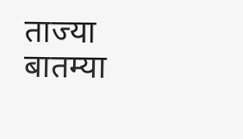ताज्या बातम्या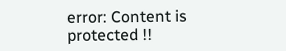error: Content is protected !!